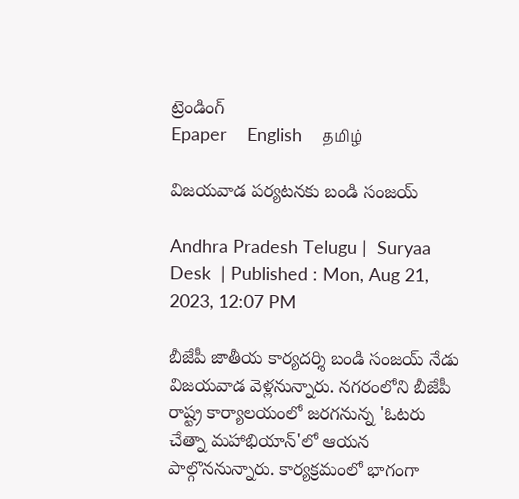ట్రెండింగ్
Epaper    English    தமிழ்

విజయవాడ ప‌ర్యట‌న‌కు బండి సంజయ్

Andhra Pradesh Telugu |  Suryaa Desk  | Published : Mon, Aug 21, 2023, 12:07 PM

బీజేపీ జాతీయ కార్యదర్శి బండి సంజయ్ నేడు విజయవాడ వెళ్లనున్నారు. న‌గ‌రంలోని బీజేపీ రాష్ట్ర కార్యాలయంలో జరగనున్న 'ఓటరు చేత్నా మహాభియాన్'లో ఆయన పాల్గొననున్నారు. కార్య‌క్ర‌మంలో భాగంగా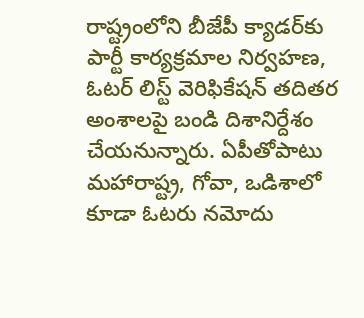రాష్ట్రంలోని బీజేపీ క్యాడర్‌కు పార్టీ కార్యక్రమాల నిర్వహణ, ఓటర్ లిస్ట్ వెరిఫికేషన్ తదితర అంశాలపై బండి దిశానిర్దేశం చేయనున్నారు. ఏపీతోపాటు మహారాష్ట్ర, గోవా, ఒడిశాలో కూడా ఓటరు నమోదు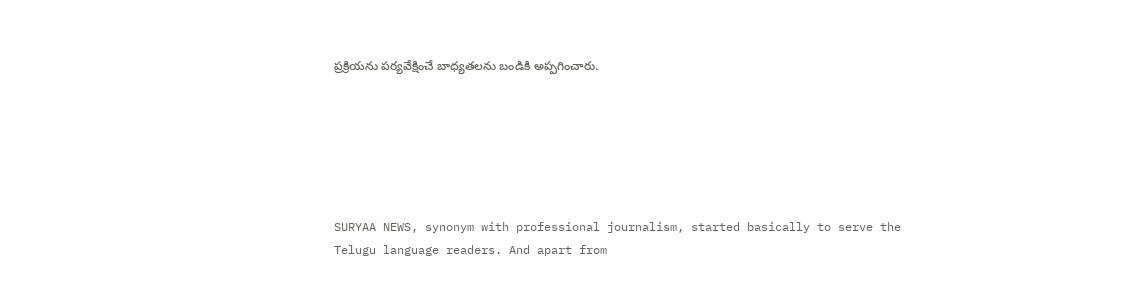ప్రక్రియను పర్యవేక్షించే బాధ్యతలను బండికి అప్ప‌గించారు.






SURYAA NEWS, synonym with professional journalism, started basically to serve the Telugu language readers. And apart from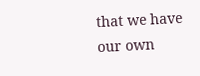that we have our own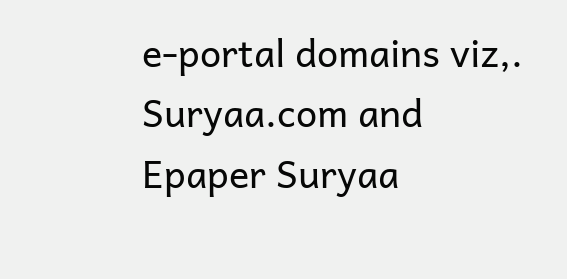e-portal domains viz,. Suryaa.com and Epaper Suryaa